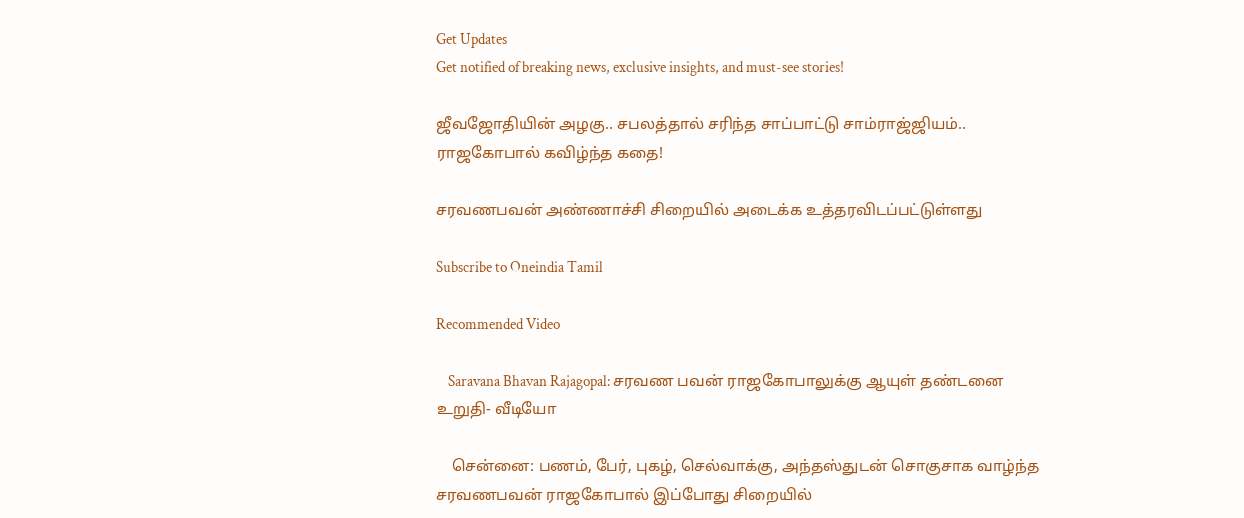Get Updates
Get notified of breaking news, exclusive insights, and must-see stories!

ஜீவஜோதியின் அழகு.. சபலத்தால் சரிந்த சாப்பாட்டு சாம்ராஜ்ஜியம்.. ராஜகோபால் கவிழ்ந்த கதை!

சரவணபவன் அண்ணாச்சி சிறையில் அடைக்க உத்தரவிடப்பட்டுள்ளது

Subscribe to Oneindia Tamil

Recommended Video

    Saravana Bhavan Rajagopal: சரவண பவன் ராஜகோபாலுக்கு ஆயுள் தண்டனை உறுதி- வீடியோ

    சென்னை: பணம், பேர், புகழ், செல்வாக்கு, அந்தஸ்துடன் சொகுசாக வாழ்ந்த சரவணபவன் ராஜகோபால் இப்போது சிறையில்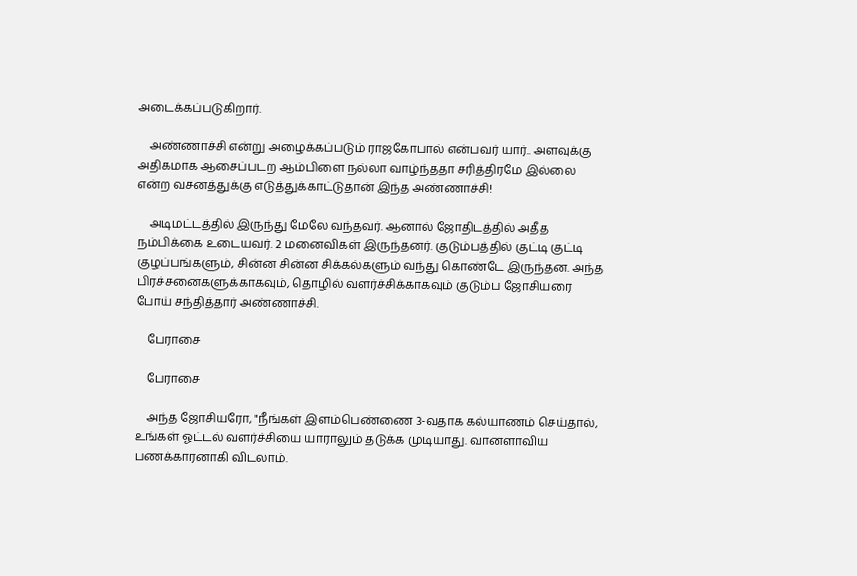அடைக்கப்படுகிறார்.

    அண்ணாச்சி என்று அழைக்கப்படும் ராஜகோபால் என்பவர் யார்.. அளவுக்கு அதிகமாக ஆசைப்படற ஆம்பிளை நல்லா வாழ்ந்ததா சரித்திரமே இல்லை என்ற வசனத்துக்கு எடுத்துக்காட்டுதான் இந்த அண்ணாச்சி!

    அடிமட்டத்தில் இருந்து மேலே வந்தவர். ஆனால் ஜோதிடத்தில் அதீத நம்பிக்கை உடையவர். 2 மனைவிகள் இருந்தனர். குடும்பத்தில் குட்டி குட்டி குழப்பங்களும், சின்ன சின்ன சிக்கல்களும் வந்து கொண்டே இருந்தன. அந்த பிரச்சனைகளுக்காகவும், தொழில் வளர்ச்சிக்காகவும் குடும்ப ஜோசியரை போய் சந்தித்தார் அண்ணாச்சி.

    பேராசை

    பேராசை

    அந்த ஜோசியரோ, "நீங்கள் இளம்பெண்ணை 3-வதாக கல்யாணம் செய்தால், உங்கள் ஓட்டல் வளர்ச்சியை யாராலும் தடுக்க முடியாது. வானளாவிய பணக்காரனாகி விடலாம்.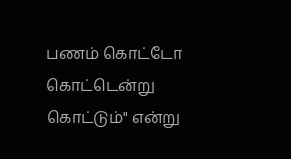பணம் கொட்டோ கொட்டென்று கொட்டும்" என்று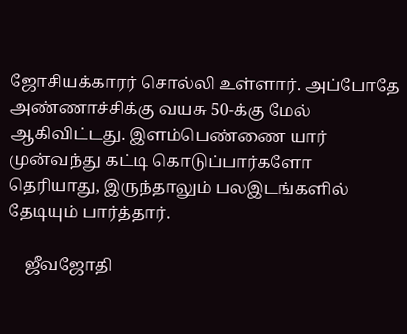ஜோசியக்காரர் சொல்லி உள்ளார். அப்போதே அண்ணாச்சிக்கு வயசு 50-க்கு மேல் ஆகிவிட்டது. இளம்பெண்ணை யார் முன்வந்து கட்டி கொடுப்பார்களோ தெரியாது, இருந்தாலும் பலஇடங்களில் தேடியும் பார்த்தார்.

    ஜீவஜோதி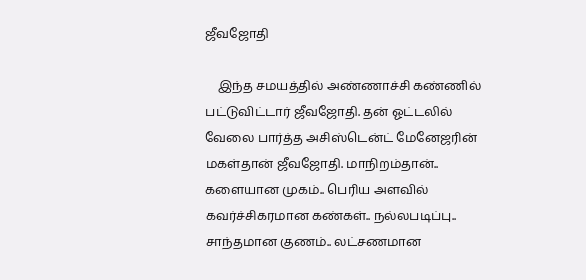ஜீவஜோதி

    இந்த சமயத்தில் அண்ணாச்சி கண்ணில் பட்டுவிட்டார் ஜீவஜோதி. தன் ஓட்டலில் வேலை பார்த்த அசிஸ்டென்ட் மேனேஜரின் மகள்தான் ஜீவஜோதி. மாநிறம்தான்.. களையான முகம்.. பெரிய அளவில் கவர்ச்சிகரமான கண்கள்.. நல்லபடிப்பு.. சாந்தமான குணம்.. லட்சணமான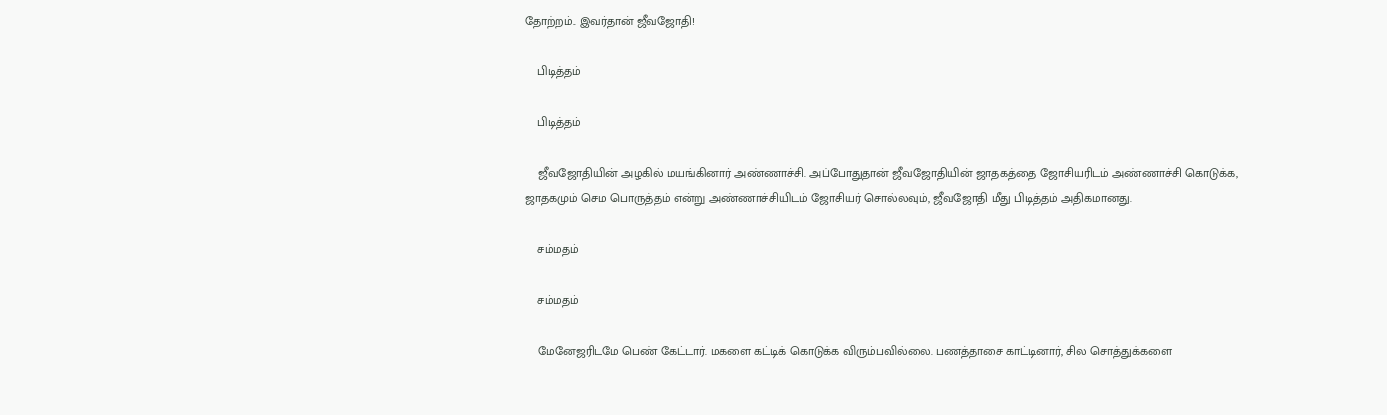தோற்றம்.. இவர்தான் ஜீவஜோதி!

    பிடித்தம்

    பிடித்தம்

    ஜீவஜோதியின் அழகில் மயங்கினார் அண்ணாச்சி. அப்போதுதான் ஜீவஜோதியின் ஜாதகத்தை ஜோசியரிடம் அண்ணாச்சி கொடுக்க, ஜாதகமும் செம பொருத்தம் என்று அண்ணாச்சியிடம் ஜோசியர் சொல்லவும், ஜீவஜோதி மீது பிடித்தம் அதிகமானது.

    சம்மதம்

    சம்மதம்

    மேனேஜரிடமே பெண் கேட்டார். மகளை கட்டிக் கொடுக்க விரும்பவில்லை. பணத்தாசை காட்டினார், சில சொத்துக்களை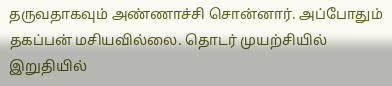தருவதாகவும் அண்ணாச்சி சொன்னார். அப்போதும் தகப்பன் மசியவில்லை. தொடர் முயற்சியில் இறுதியில்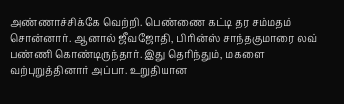அண்ணாச்சிக்கே வெற்றி. பெண்ணை கட்டி தர சம்மதம் சொன்னார். ஆனால் ஜீவஜோதி, பிரின்ஸ் சாந்தகுமாரை லவ் பண்ணி கொண்டிருந்தார். இது தெரிந்தும், மகளை வற்புறுத்தினார் அப்பா. உறுதியான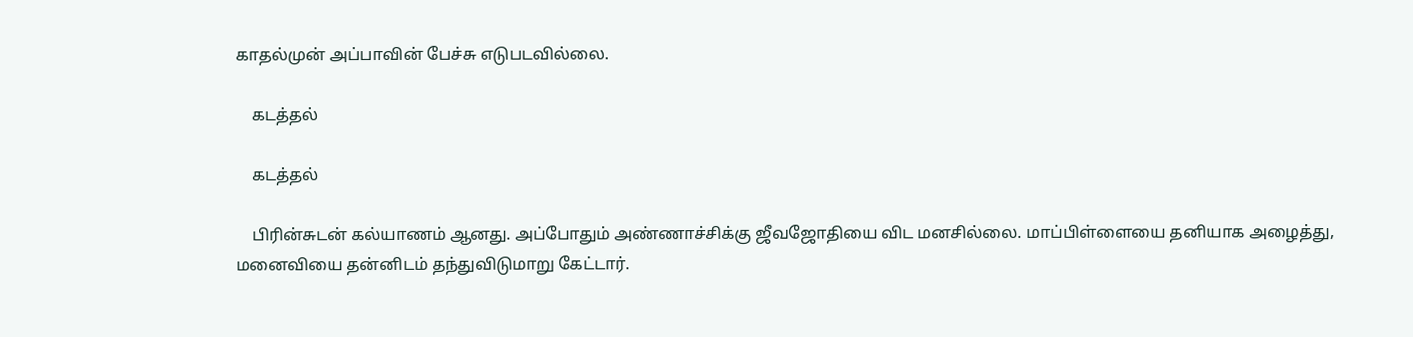காதல்முன் அப்பாவின் பேச்சு எடுபடவில்லை.

    கடத்தல்

    கடத்தல்

    பிரின்சுடன் கல்யாணம் ஆனது. அப்போதும் அண்ணாச்சிக்கு ஜீவஜோதியை விட மனசில்லை. மாப்பிள்ளையை தனியாக அழைத்து, மனைவியை தன்னிடம் தந்துவிடுமாறு கேட்டார்.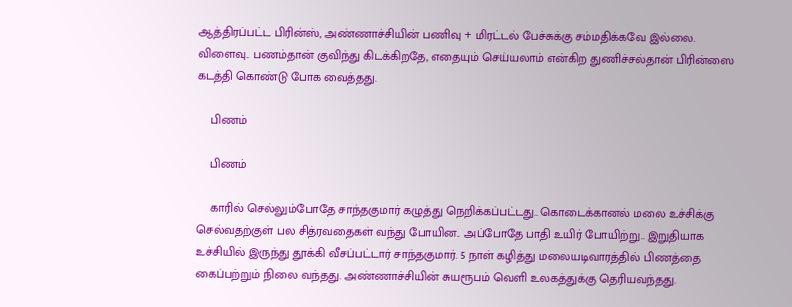ஆத்திரப்பட்ட பிரின்ஸ், அண்ணாச்சியின் பணிவு + மிரட்டல் பேச்சுக்கு சம்மதிக்கவே இல்லை. விளைவு.. பணம்தான் குவிந்து கிடக்கிறதே, எதையும் செய்யலாம் என்கிற துணிச்சல்தான் பிரின்ஸை கடத்தி கொண்டு போக வைத்தது.

    பிணம்

    பிணம்

    காரில் செல்லும்போதே சாந்தகுமார் கழுத்து நெறிக்கப்பட்டது.. கொடைக்கானல் மலை உச்சிக்கு செல்வதற்குள் பல சித்ரவதைகள் வந்து போயின.. அப்போதே பாதி உயிர் போயிற்று.. இறுதியாக உச்சியில் இருந்து தூக்கி வீசப்பட்டார் சாந்தகுமார். 5 நாள் கழித்து மலையடிவாரத்தில் பிணத்தை கைப்பற்றும் நிலை வந்தது. அண்ணாச்சியின் சுயரூபம் வெளி உலகத்துக்கு தெரியவந்தது.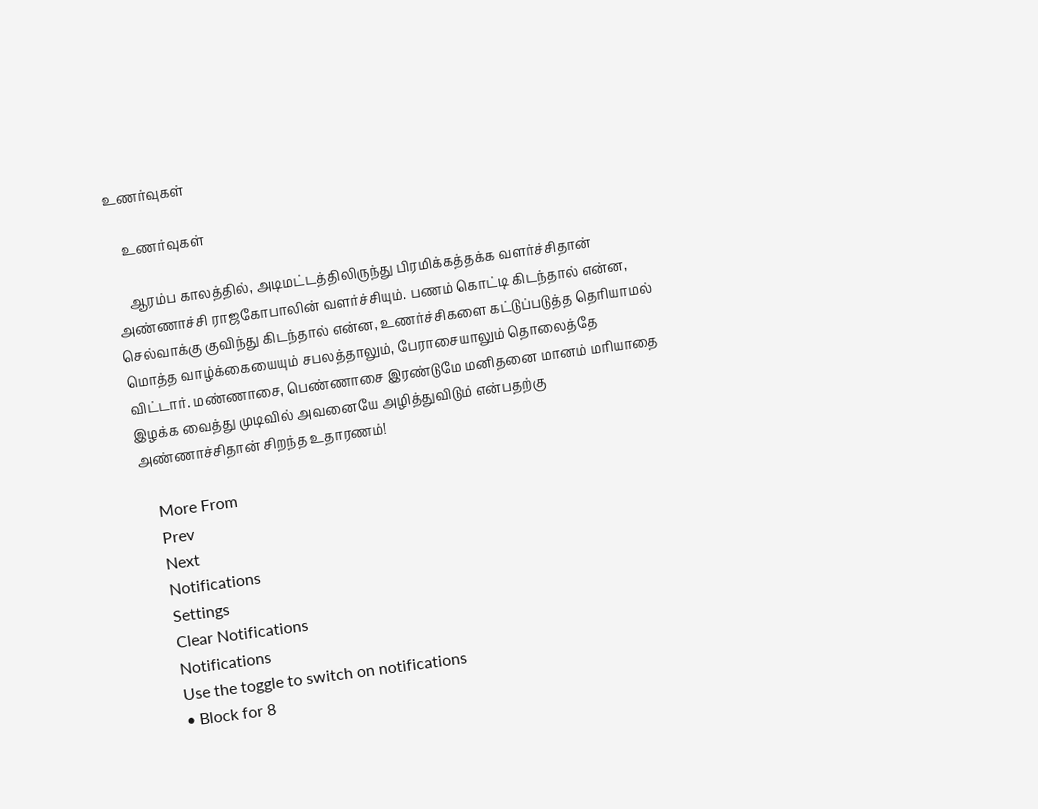உணர்வுகள்

    உணர்வுகள்

    ஆரம்ப காலத்தில், அடிமட்டத்திலிருந்து பிரமிக்கத்தக்க வளர்ச்சிதான் அண்ணாச்சி ராஜகோபாலின் வளர்ச்சியும். பணம் கொட்டி கிடந்தால் என்ன, செல்வாக்கு குவிந்து கிடந்தால் என்ன, உணர்ச்சிகளை கட்டுப்படுத்த தெரியாமல் மொத்த வாழ்க்கையையும் சபலத்தாலும், பேராசையாலும் தொலைத்தே விட்டார். மண்ணாசை, பெண்ணாசை இரண்டுமே மனிதனை மானம் மரியாதை இழக்க வைத்து முடிவில் அவனையே அழித்துவிடும் என்பதற்கு அண்ணாச்சிதான் சிறந்த உதாரணம்!

    More From
    Prev
    Next
    Notifications
    Settings
    Clear Notifications
    Notifications
    Use the toggle to switch on notifications
    • Block for 8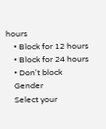hours
    • Block for 12 hours
    • Block for 24 hours
    • Don't block
    Gender
    Select your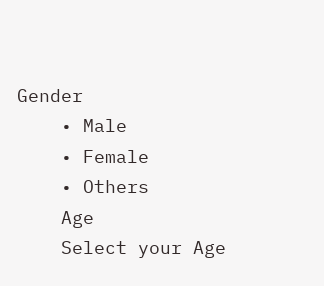Gender
    • Male
    • Female
    • Others
    Age
    Select your Age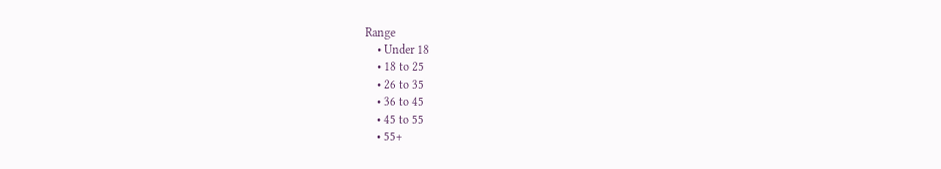Range
    • Under 18
    • 18 to 25
    • 26 to 35
    • 36 to 45
    • 45 to 55
    • 55+